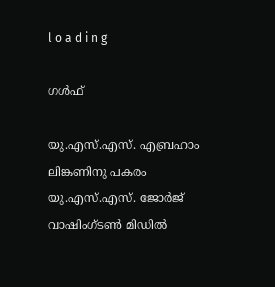l o a d i n g

ഗൾഫ്

യു.എസ്.എസ്. എബ്രഹാം ലിങ്കണിനു പകരം യു.എസ്.എസ്. ജോര്‍ജ് വാഷിംഗ്ടണ്‍ മിഡില്‍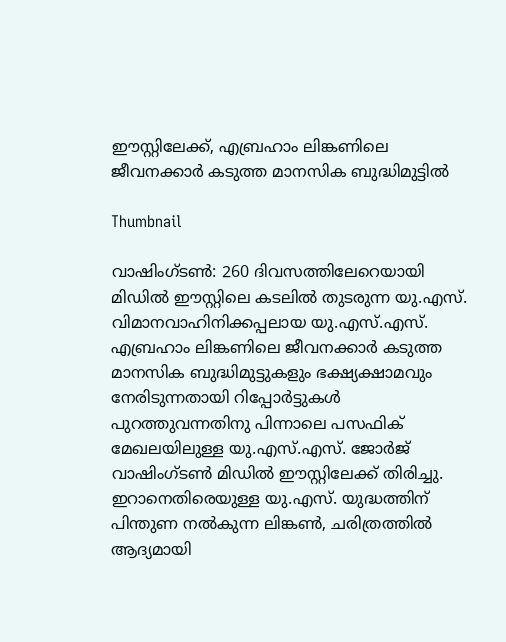ഈസ്റ്റിലേക്ക്, എബ്രഹാം ലിങ്കണിലെ ജീവനക്കാര്‍ കടുത്ത മാനസിക ബുദ്ധിമുട്ടില്‍

Thumbnail

വാഷിംഗ്ടണ്‍: 260 ദിവസത്തിലേറെയായി മിഡില്‍ ഈസ്റ്റിലെ കടലില്‍ തുടരുന്ന യു.എസ്. വിമാനവാഹിനിക്കപ്പലായ യു.എസ്.എസ്. എബ്രഹാം ലിങ്കണിലെ ജീവനക്കാര്‍ കടുത്ത മാനസിക ബുദ്ധിമുട്ടുകളും ഭക്ഷ്യക്ഷാമവും നേരിടുന്നതായി റിപ്പോര്‍ട്ടുകള്‍ പുറത്തുവന്നതിനു പിന്നാലെ പസഫിക് മേഖലയിലുള്ള യു.എസ്.എസ്. ജോര്‍ജ് വാഷിംഗ്ടണ്‍ മിഡില്‍ ഈസ്റ്റിലേക്ക് തിരിച്ചു. ഇറാനെതിരെയുള്ള യു.എസ്. യുദ്ധത്തിന് പിന്തുണ നല്‍കുന്ന ലിങ്കണ്‍, ചരിത്രത്തില്‍ ആദ്യമായി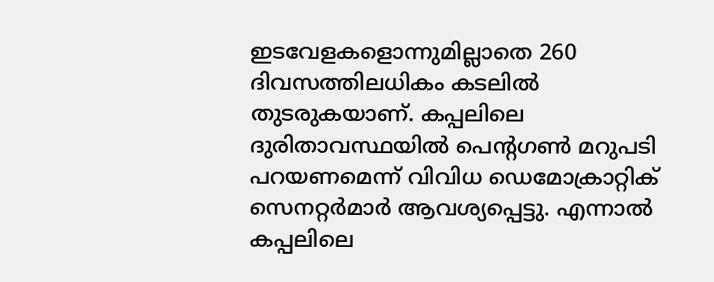ഇടവേളകളൊന്നുമില്ലാതെ 260 ദിവസത്തിലധികം കടലില്‍ തുടരുകയാണ്. കപ്പലിലെ ദുരിതാവസ്ഥയില്‍ പെന്റഗണ്‍ മറുപടി പറയണമെന്ന് വിവിധ ഡെമോക്രാറ്റിക് സെനറ്റര്‍മാര്‍ ആവശ്യപ്പെട്ടു. എന്നാല്‍ കപ്പലിലെ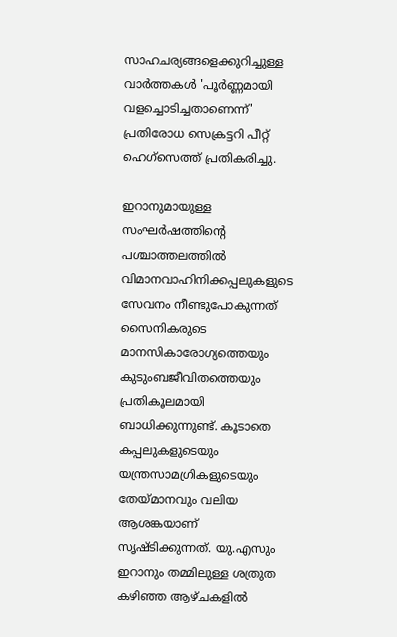സാഹചര്യങ്ങളെക്കുറിച്ചുള്ള വാര്‍ത്തകള്‍ 'പൂര്‍ണ്ണമായി വളച്ചൊടിച്ചതാണെന്ന്' പ്രതിരോധ സെക്രട്ടറി പീറ്റ് ഹെഗ്‌സെത്ത് പ്രതികരിച്ചു.

ഇറാനുമായുള്ള സംഘര്‍ഷത്തിന്റെ പശ്ചാത്തലത്തില്‍ വിമാനവാഹിനിക്കപ്പലുകളുടെ സേവനം നീണ്ടുപോകുന്നത് സൈനികരുടെ മാനസികാരോഗ്യത്തെയും കുടുംബജീവിതത്തെയും പ്രതികൂലമായി ബാധിക്കുന്നുണ്ട്. കൂടാതെ കപ്പലുകളുടെയും യന്ത്രസാമഗ്രികളുടെയും തേയ്മാനവും വലിയ ആശങ്കയാണ് സൃഷ്ടിക്കുന്നത്. യു.എസും ഇറാനും തമ്മിലുള്ള ശത്രുത കഴിഞ്ഞ ആഴ്ചകളില്‍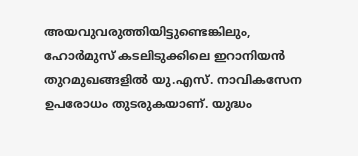അയവുവരുത്തിയിട്ടുണ്ടെങ്കിലും, ഹോര്‍മുസ് കടലിടുക്കിലെ ഇറാനിയന്‍ തുറമുഖങ്ങളില്‍ യു.എസ്. നാവികസേന ഉപരോധം തുടരുകയാണ്. യുദ്ധം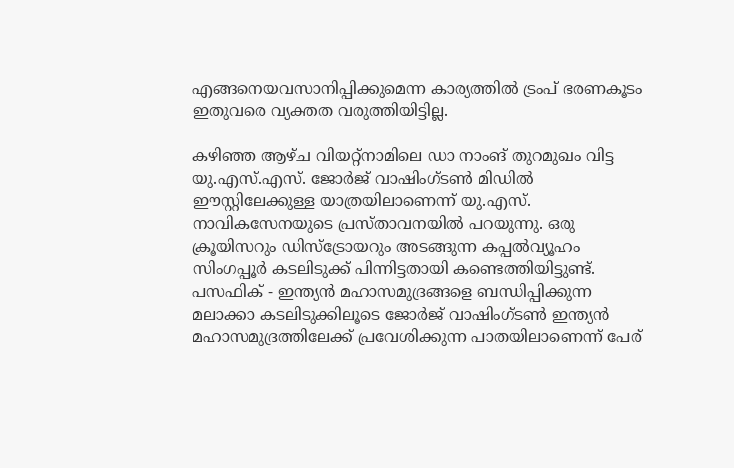എങ്ങനെയവസാനിപ്പിക്കുമെന്ന കാര്യത്തില്‍ ട്രംപ് ഭരണകൂടം ഇതുവരെ വ്യക്തത വരുത്തിയിട്ടില്ല.

കഴിഞ്ഞ ആഴ്ച വിയറ്റ്നാമിലെ ഡാ നാംങ് തുറമുഖം വിട്ട യു.എസ്.എസ്. ജോര്‍ജ് വാഷിംഗ്ടണ്‍ മിഡില്‍ ഈസ്റ്റിലേക്കുള്ള യാത്രയിലാണെന്ന് യു.എസ്. നാവികസേനയുടെ പ്രസ്താവനയില്‍ പറയുന്നു. ഒരു ക്രൂയിസറും ഡിസ്‌ട്രോയറും അടങ്ങുന്ന കപ്പല്‍വ്യൂഹം സിംഗപ്പൂര്‍ കടലിടുക്ക് പിന്നിട്ടതായി കണ്ടെത്തിയിട്ടുണ്ട്. പസഫിക് - ഇന്ത്യന്‍ മഹാസമുദ്രങ്ങളെ ബന്ധിപ്പിക്കുന്ന മലാക്കാ കടലിടുക്കിലൂടെ ജോര്‍ജ് വാഷിംഗ്ടണ്‍ ഇന്ത്യന്‍ മഹാസമുദ്രത്തിലേക്ക് പ്രവേശിക്കുന്ന പാതയിലാണെന്ന് പേര്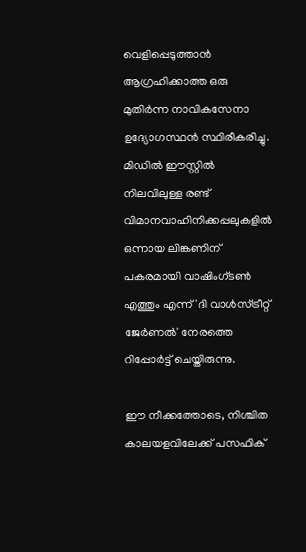വെളിപ്പെടുത്താന്‍ ആഗ്രഹിക്കാത്ത ഒരു മുതിര്‍ന്ന നാവികസേനാ ഉദ്യോഗസ്ഥന്‍ സ്ഥിരീകരിച്ചു. മിഡില്‍ ഈസ്റ്റില്‍ നിലവിലുള്ള രണ്ട് വിമാനവാഹിനിക്കപ്പലുകളില്‍ ഒന്നായ ലിങ്കണിന് പകരമായി വാഷിംഗ്ടണ്‍ എത്തും എന്ന് 'ദി വാള്‍സ്ട്രീറ്റ് ജേര്‍ണല്‍' നേരത്തെ റിപ്പോര്‍ട്ട് ചെയ്തിരുന്നു.

ഈ നീക്കത്തോടെ, നിശ്ചിത കാലയളവിലേക്ക് പസഫിക്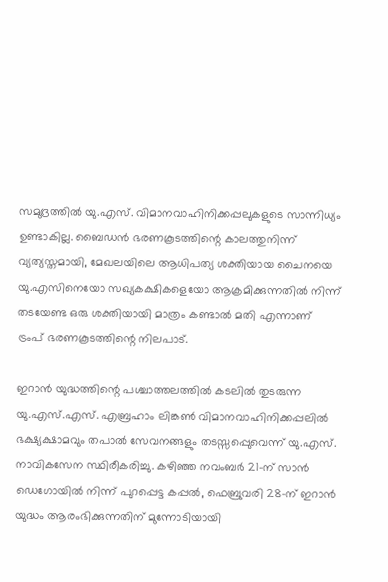സമുദ്രത്തില്‍ യു.എസ്. വിമാനവാഹിനിക്കപ്പലുകളുടെ സാന്നിധ്യം ഉണ്ടാകില്ല. ബൈഡന്‍ ഭരണകൂടത്തിന്റെ കാലത്തുനിന്ന് വ്യത്യസ്തമായി, മേഖലയിലെ ആധിപത്യ ശക്തിയായ ചൈനയെ യു.എസിനെയോ സഖ്യകക്ഷികളെയോ ആക്രമിക്കുന്നതില്‍ നിന്ന് തടയേണ്ട ഒരു ശക്തിയായി മാത്രം കണ്ടാല്‍ മതി എന്നാണ് ട്രംപ് ഭരണകൂടത്തിന്റെ നിലപാട്.

ഇറാന്‍ യുദ്ധത്തിന്റെ പശ്ചാത്തലത്തില്‍ കടലില്‍ തുടരുന്ന യു.എസ്.എസ്. എബ്രഹാം ലിങ്കണ്‍ വിമാനവാഹിനിക്കപ്പലില്‍ ഭക്ഷ്യക്ഷാമവും തപാല്‍ സേവനങ്ങളും തടസ്സപ്പെുവെന്ന് യു.എസ്. നാവികസേന സ്ഥിരീകരിച്ചു. കഴിഞ്ഞ നവംബര്‍ 21-ന് സാന്‍ ഡെഗോയില്‍ നിന്ന് പുറപ്പെട്ട കപ്പല്‍, ഫെബ്രുവരി 28-ന് ഇറാന്‍ യുദ്ധം ആരംഭിക്കുന്നതിന് മുന്നോടിയായി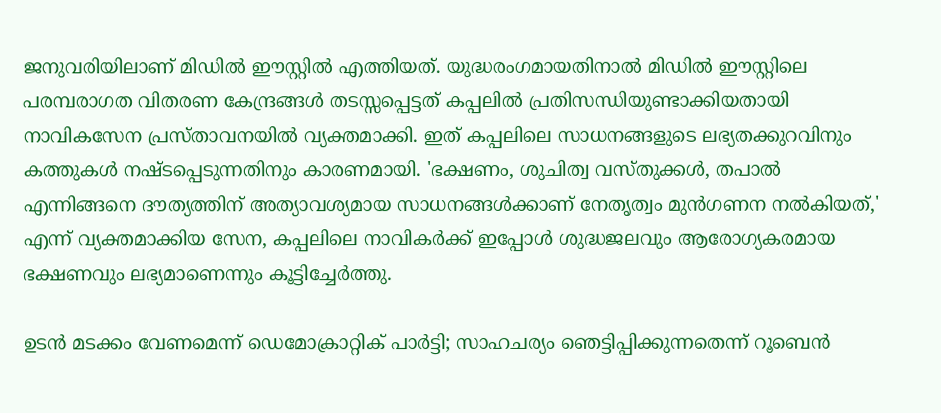ജനുവരിയിലാണ് മിഡില്‍ ഈസ്റ്റില്‍ എത്തിയത്. യുദ്ധരംഗമായതിനാല്‍ മിഡില്‍ ഈസ്റ്റിലെ പരമ്പരാഗത വിതരണ കേന്ദ്രങ്ങള്‍ തടസ്സപ്പെട്ടത് കപ്പലില്‍ പ്രതിസന്ധിയുണ്ടാക്കിയതായി നാവികസേന പ്രസ്താവനയില്‍ വ്യക്തമാക്കി. ഇത് കപ്പലിലെ സാധനങ്ങളുടെ ലഭ്യതക്കുറവിനും കത്തുകള്‍ നഷ്ടപ്പെടുന്നതിനും കാരണമായി. 'ഭക്ഷണം, ശുചിത്വ വസ്തുക്കള്‍, തപാല്‍ എന്നിങ്ങനെ ദൗത്യത്തിന് അത്യാവശ്യമായ സാധനങ്ങള്‍ക്കാണ് നേതൃത്വം മുന്‍ഗണന നല്‍കിയത്,' എന്ന് വ്യക്തമാക്കിയ സേന, കപ്പലിലെ നാവികര്‍ക്ക് ഇപ്പോള്‍ ശുദ്ധജലവും ആരോഗ്യകരമായ ഭക്ഷണവും ലഭ്യമാണെന്നും കൂട്ടിച്ചേര്‍ത്തു.

ഉടന്‍ മടക്കം വേണമെന്ന് ഡെമോക്രാറ്റിക് പാര്‍ട്ടി; സാഹചര്യം ഞെട്ടിപ്പിക്കുന്നതെന്ന് റൂബെന്‍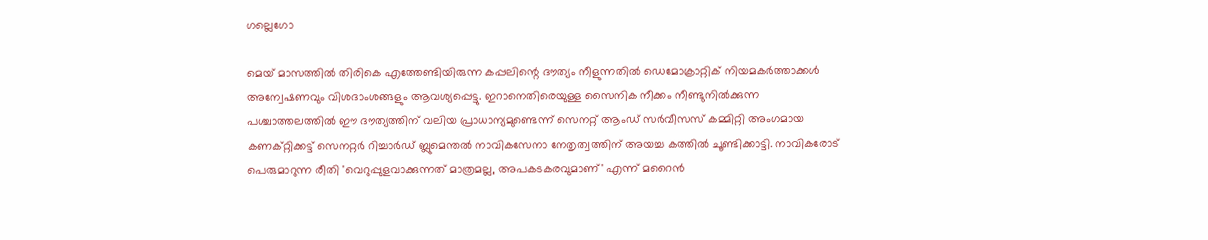ഗല്ലെഗോ

മെയ് മാസത്തില്‍ തിരികെ എത്തേണ്ടിയിരുന്ന കപ്പലിന്റെ ദൗത്യം നീളുന്നതില്‍ ഡെമോക്രാറ്റിക് നിയമകര്‍ത്താക്കള്‍ അന്വേഷണവും വിശദാംശങ്ങളും ആവശ്യപ്പെട്ടു. ഇറാനെതിരെയുള്ള സൈനിക നീക്കം നീണ്ടുനില്‍ക്കുന്ന പശ്ചാത്തലത്തില്‍ ഈ ദൗത്യത്തിന് വലിയ പ്രാധാന്യമുണ്ടെന്ന് സെനറ്റ് ആംഡ് സര്‍വീസസ് കമ്മിറ്റി അംഗമായ കണക്റ്റിക്കട്ട് സെനറ്റര്‍ റിച്ചാര്‍ഡ് ബ്ലുമെന്തല്‍ നാവികസേനാ നേതൃത്വത്തിന് അയച്ച കത്തില്‍ ചൂണ്ടിക്കാട്ടി. നാവികരോട് പെരുമാറുന്ന രീതി 'വെറുപ്പുളവാക്കുന്നത് മാത്രമല്ല, അപകടകരവുമാണ്' എന്ന് മറൈന്‍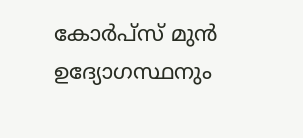കോര്‍പ്‌സ് മുന്‍ ഉദ്യോഗസ്ഥനും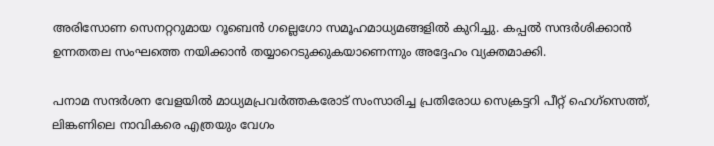അരിസോണ സെനറ്ററുമായ റൂബെന്‍ ഗല്ലെഗോ സമൂഹമാധ്യമങ്ങളില്‍ കുറിച്ചു. കപ്പല്‍ സന്ദര്‍ശിക്കാന്‍ ഉന്നതതല സംഘത്തെ നയിക്കാന്‍ തയ്യാറെടുക്കുകയാണെന്നും അദ്ദേഹം വ്യക്തമാക്കി.

പനാമ സന്ദര്‍ശന വേളയില്‍ മാധ്യമപ്രവര്‍ത്തകരോട് സംസാരിച്ച പ്രതിരോധ സെക്രട്ടറി പീറ്റ് ഹെഗ്‌സെത്ത്, ലിങ്കണിലെ നാവികരെ എത്രയും വേഗം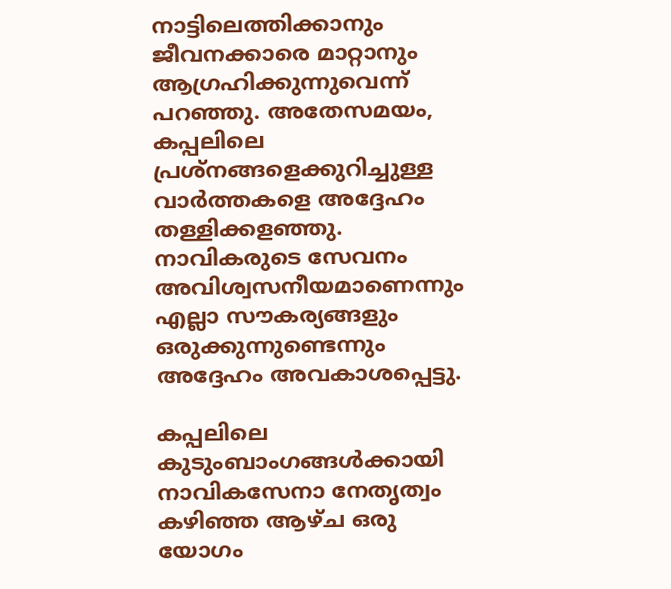നാട്ടിലെത്തിക്കാനും ജീവനക്കാരെ മാറ്റാനും ആഗ്രഹിക്കുന്നുവെന്ന് പറഞ്ഞു. അതേസമയം, കപ്പലിലെ പ്രശ്നങ്ങളെക്കുറിച്ചുള്ള വാര്‍ത്തകളെ അദ്ദേഹം തള്ളിക്കളഞ്ഞു. നാവികരുടെ സേവനം അവിശ്വസനീയമാണെന്നും എല്ലാ സൗകര്യങ്ങളും ഒരുക്കുന്നുണ്ടെന്നും അദ്ദേഹം അവകാശപ്പെട്ടു.

കപ്പലിലെ കുടുംബാംഗങ്ങള്‍ക്കായി നാവികസേനാ നേതൃത്വം കഴിഞ്ഞ ആഴ്ച ഒരു യോഗം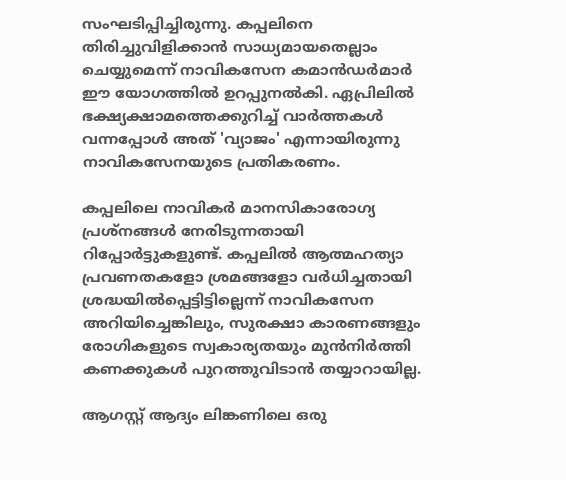സംഘടിപ്പിച്ചിരുന്നു. കപ്പലിനെ തിരിച്ചുവിളിക്കാന്‍ സാധ്യമായതെല്ലാം ചെയ്യുമെന്ന് നാവികസേന കമാന്‍ഡര്‍മാര്‍ ഈ യോഗത്തില്‍ ഉറപ്പുനല്‍കി. ഏപ്രിലില്‍ ഭക്ഷ്യക്ഷാമത്തെക്കുറിച്ച് വാര്‍ത്തകള്‍ വന്നപ്പോള്‍ അത് 'വ്യാജം' എന്നായിരുന്നു നാവികസേനയുടെ പ്രതികരണം.

കപ്പലിലെ നാവികര്‍ മാനസികാരോഗ്യ പ്രശ്നങ്ങള്‍ നേരിടുന്നതായി റിപ്പോര്‍ട്ടുകളുണ്ട്. കപ്പലില്‍ ആത്മഹത്യാ പ്രവണതകളോ ശ്രമങ്ങളോ വര്‍ധിച്ചതായി ശ്രദ്ധയില്‍പ്പെട്ടിട്ടില്ലെന്ന് നാവികസേന അറിയിച്ചെങ്കിലും, സുരക്ഷാ കാരണങ്ങളും രോഗികളുടെ സ്വകാര്യതയും മുന്‍നിര്‍ത്തി കണക്കുകള്‍ പുറത്തുവിടാന്‍ തയ്യാറായില്ല.

ആഗസ്റ്റ് ആദ്യം ലിങ്കണിലെ ഒരു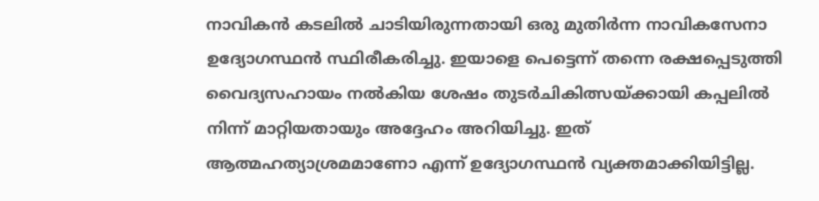നാവികന്‍ കടലില്‍ ചാടിയിരുന്നതായി ഒരു മുതിര്‍ന്ന നാവികസേനാ ഉദ്യോഗസ്ഥന്‍ സ്ഥിരീകരിച്ചു. ഇയാളെ പെട്ടെന്ന് തന്നെ രക്ഷപ്പെടുത്തി വൈദ്യസഹായം നല്‍കിയ ശേഷം തുടര്‍ചികിത്സയ്ക്കായി കപ്പലില്‍ നിന്ന് മാറ്റിയതായും അദ്ദേഹം അറിയിച്ചു. ഇത് ആത്മഹത്യാശ്രമമാണോ എന്ന് ഉദ്യോഗസ്ഥന്‍ വ്യക്തമാക്കിയിട്ടില്ല.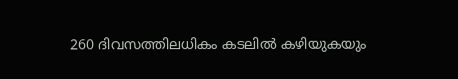260 ദിവസത്തിലധികം കടലില്‍ കഴിയുകയും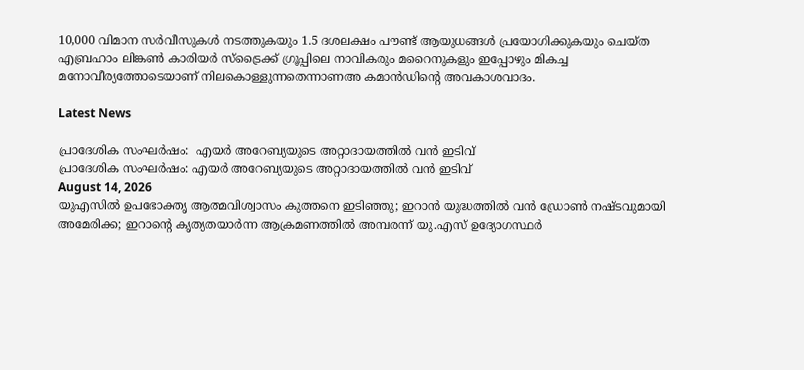10,000 വിമാന സര്‍വീസുകള്‍ നടത്തുകയും 1.5 ദശലക്ഷം പൗണ്ട് ആയുധങ്ങള്‍ പ്രയോഗിക്കുകയും ചെയ്ത എബ്രഹാം ലിങ്കണ്‍ കാരിയര്‍ സ്ട്രൈക്ക് ഗ്രൂപ്പിലെ നാവികരും മറൈനുകളും ഇപ്പോഴും മികച്ച മനോവീര്യത്തോടെയാണ് നിലകൊള്ളുന്നതെന്നാണഅ കമാന്‍ഡിന്റെ അവകാശവാദം.

Latest News

പ്രാദേശിക സംഘര്‍ഷം:  എയര്‍ അറേബ്യയുടെ അറ്റാദായത്തില്‍ വന്‍ ഇടിവ്
പ്രാദേശിക സംഘര്‍ഷം: എയര്‍ അറേബ്യയുടെ അറ്റാദായത്തില്‍ വന്‍ ഇടിവ്
August 14, 2026
യുഎസില്‍ ഉപഭോക്തൃ ആത്മവിശ്വാസം കുത്തനെ ഇടിഞ്ഞു; ഇറാന്‍ യുദ്ധത്തില്‍ വന്‍ ഡ്രോണ്‍ നഷ്ടവുമായി അമേരിക്ക; ഇറാന്റെ കൃത്യതയാര്‍ന്ന ആക്രമണത്തില്‍ അമ്പരന്ന് യു.എസ് ഉദ്യോഗസ്ഥര്‍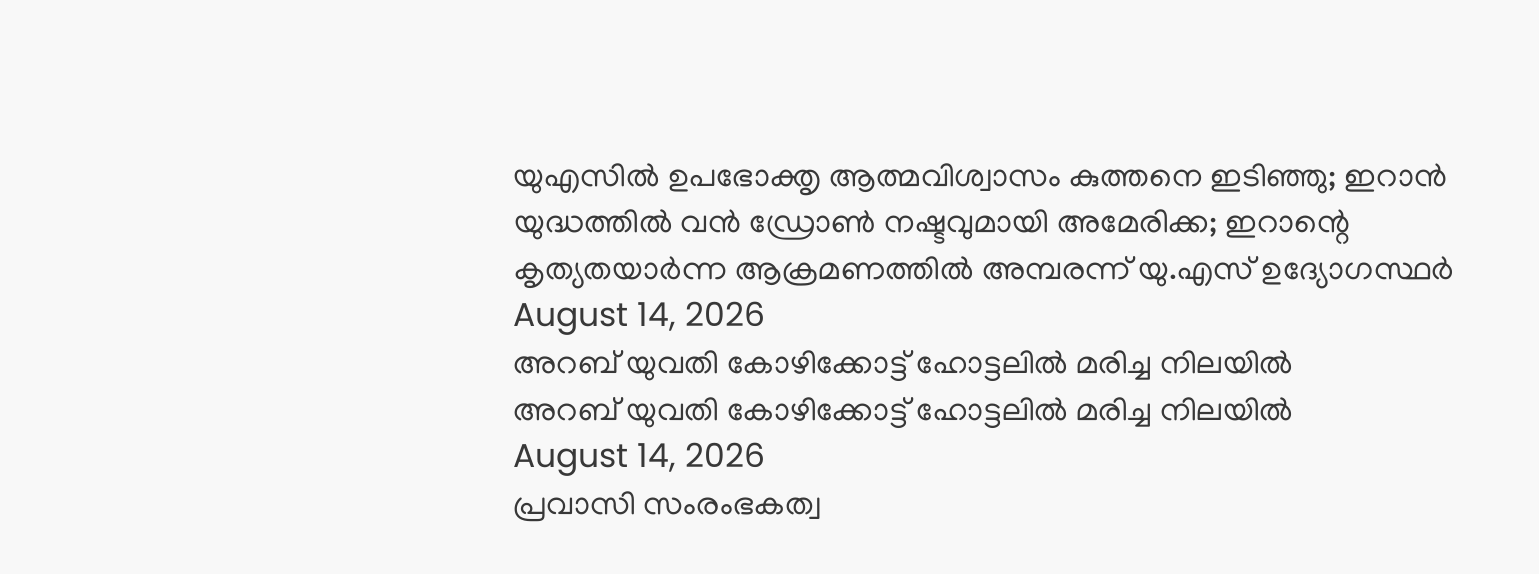യുഎസില്‍ ഉപഭോക്തൃ ആത്മവിശ്വാസം കുത്തനെ ഇടിഞ്ഞു; ഇറാന്‍ യുദ്ധത്തില്‍ വന്‍ ഡ്രോണ്‍ നഷ്ടവുമായി അമേരിക്ക; ഇറാന്റെ കൃത്യതയാര്‍ന്ന ആക്രമണത്തില്‍ അമ്പരന്ന് യു.എസ് ഉദ്യോഗസ്ഥര്‍
August 14, 2026
അറബ് യുവതി കോഴിക്കോട്ട് ഹോട്ടലില്‍ മരിച്ച നിലയില്‍
അറബ് യുവതി കോഴിക്കോട്ട് ഹോട്ടലില്‍ മരിച്ച നിലയില്‍
August 14, 2026
പ്രവാസി സംരംഭകത്വ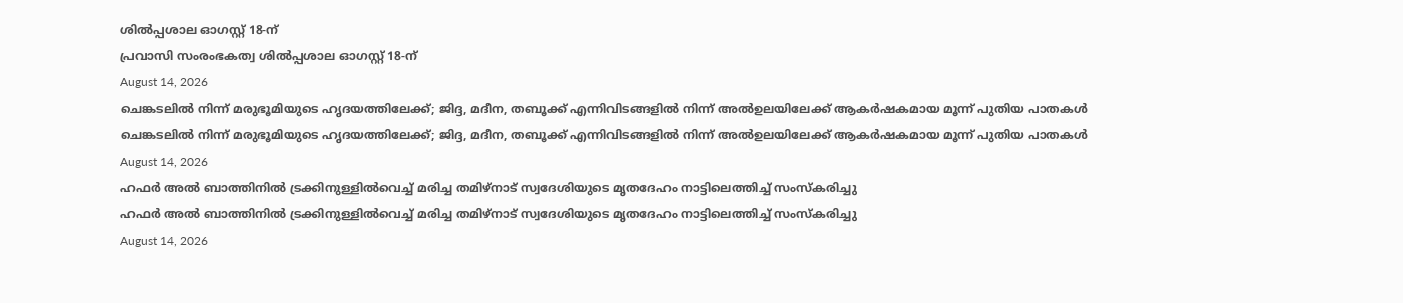ശില്‍പ്പശാല ഓഗസ്റ്റ് 18-ന്
പ്രവാസി സംരംഭകത്വ ശില്‍പ്പശാല ഓഗസ്റ്റ് 18-ന്
August 14, 2026
ചെങ്കടലില്‍ നിന്ന് മരുഭൂമിയുടെ ഹൃദയത്തിലേക്ക്; ജിദ്ദ, മദീന, തബൂക്ക് എന്നിവിടങ്ങളില്‍ നിന്ന് അല്‍ഉലയിലേക്ക് ആകര്‍ഷകമായ മൂന്ന് പുതിയ പാതകള്‍
ചെങ്കടലില്‍ നിന്ന് മരുഭൂമിയുടെ ഹൃദയത്തിലേക്ക്; ജിദ്ദ, മദീന, തബൂക്ക് എന്നിവിടങ്ങളില്‍ നിന്ന് അല്‍ഉലയിലേക്ക് ആകര്‍ഷകമായ മൂന്ന് പുതിയ പാതകള്‍
August 14, 2026
ഹഫര്‍ അല്‍ ബാത്തിനില്‍ ട്രക്കിനുള്ളില്‍വെച്ച് മരിച്ച തമിഴ്‌നാട് സ്വദേശിയുടെ മൃതദേഹം നാട്ടിലെത്തിച്ച് സംസ്‌കരിച്ചു
ഹഫര്‍ അല്‍ ബാത്തിനില്‍ ട്രക്കിനുള്ളില്‍വെച്ച് മരിച്ച തമിഴ്‌നാട് സ്വദേശിയുടെ മൃതദേഹം നാട്ടിലെത്തിച്ച് സംസ്‌കരിച്ചു
August 14, 2026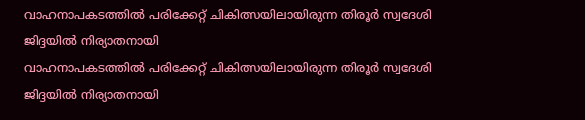വാഹനാപകടത്തില്‍ പരിക്കേറ്റ് ചികിത്സയിലായിരുന്ന തിരൂര്‍ സ്വദേശി ജിദ്ദയില്‍ നിര്യാതനായി
വാഹനാപകടത്തില്‍ പരിക്കേറ്റ് ചികിത്സയിലായിരുന്ന തിരൂര്‍ സ്വദേശി ജിദ്ദയില്‍ നിര്യാതനായി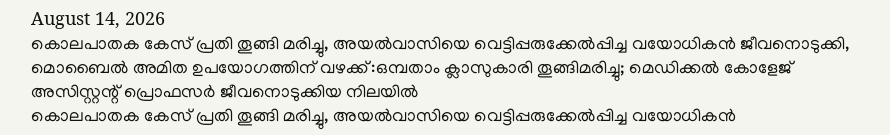August 14, 2026
കൊലപാതക കേസ് പ്രതി തൂങ്ങി മരിച്ചു, അയല്‍വാസിയെ വെട്ടിപ്പരുക്കേല്‍പ്പിച്ച വയോധികന്‍ ജീവനൊടുക്കി, മൊബൈല്‍ അമിത ഉപയോഗത്തിന് വഴക്ക്:ഒമ്പതാം ക്ലാസുകാരി തൂങ്ങിമരിച്ചു; മെഡിക്കല്‍ കോളേജ് അസിസ്റ്റന്റ് പ്രൊഫസര്‍ ജീവനൊടുക്കിയ നിലയില്‍
കൊലപാതക കേസ് പ്രതി തൂങ്ങി മരിച്ചു, അയല്‍വാസിയെ വെട്ടിപ്പരുക്കേല്‍പ്പിച്ച വയോധികന്‍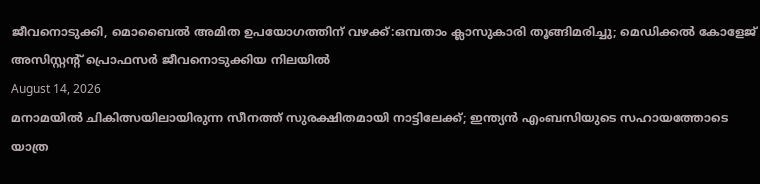ജീവനൊടുക്കി, മൊബൈല്‍ അമിത ഉപയോഗത്തിന് വഴക്ക്:ഒമ്പതാം ക്ലാസുകാരി തൂങ്ങിമരിച്ചു; മെഡിക്കല്‍ കോളേജ് അസിസ്റ്റന്റ് പ്രൊഫസര്‍ ജീവനൊടുക്കിയ നിലയില്‍
August 14, 2026
മനാമയില്‍ ചികിത്സയിലായിരുന്ന സീനത്ത് സുരക്ഷിതമായി നാട്ടിലേക്ക്; ഇന്ത്യന്‍ എംബസിയുടെ സഹായത്തോടെ യാത്ര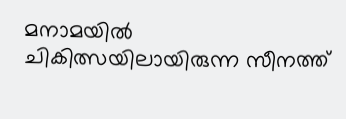മനാമയില്‍ ചികിത്സയിലായിരുന്ന സീനത്ത്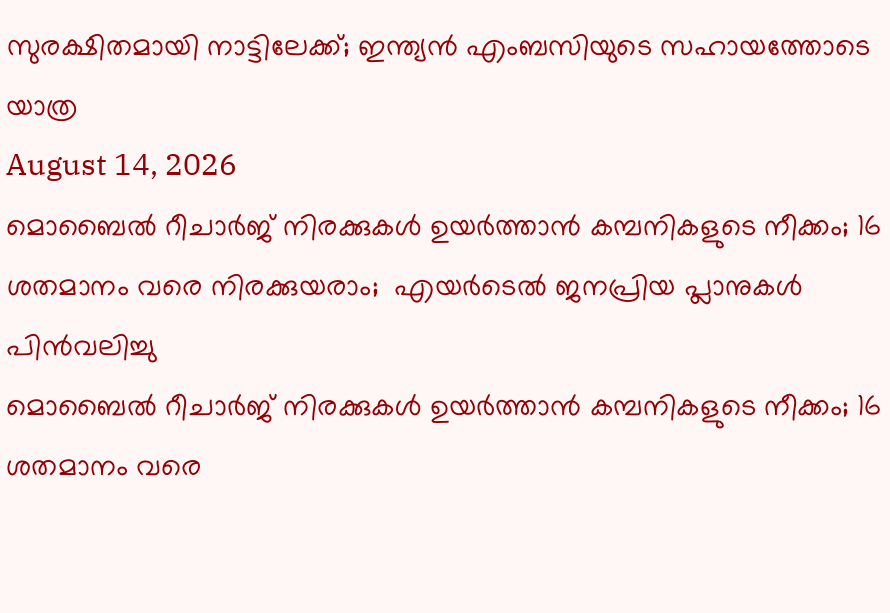സുരക്ഷിതമായി നാട്ടിലേക്ക്; ഇന്ത്യന്‍ എംബസിയുടെ സഹായത്തോടെ യാത്ര
August 14, 2026
മൊബൈല്‍ റീചാര്‍ജ് നിരക്കുകള്‍ ഉയര്‍ത്താന്‍ കമ്പനികളുടെ നീക്കം; 16 ശതമാനം വരെ നിരക്കുയരാം;  എയര്‍ടെല്‍ ജനപ്രിയ പ്ലാനുകള്‍ പിന്‍വലിച്ചു
മൊബൈല്‍ റീചാര്‍ജ് നിരക്കുകള്‍ ഉയര്‍ത്താന്‍ കമ്പനികളുടെ നീക്കം; 16 ശതമാനം വരെ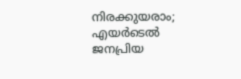നിരക്കുയരാം; എയര്‍ടെല്‍ ജനപ്രിയ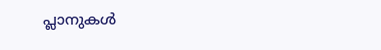പ്ലാനുകള്‍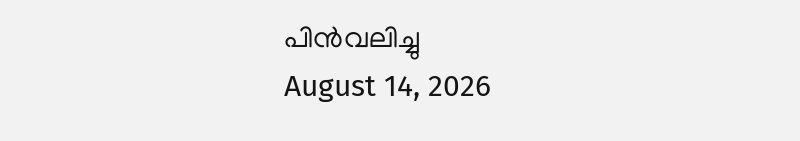പിന്‍വലിച്ചു
August 14, 2026